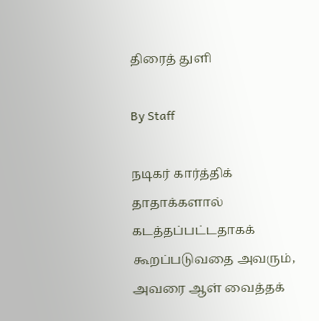திரைத் துளி

By Staff

நடிகர் கார்த்திக் தாதாக்களால் கடத்தப்பட்டதாகக் கூறப்படுவதை அவரும், அவரை ஆள் வைத்தக்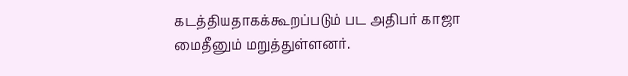கடத்தியதாகக்கூறப்படும் பட அதிபர் காஜா மைதீனும் மறுத்துள்ளனர்.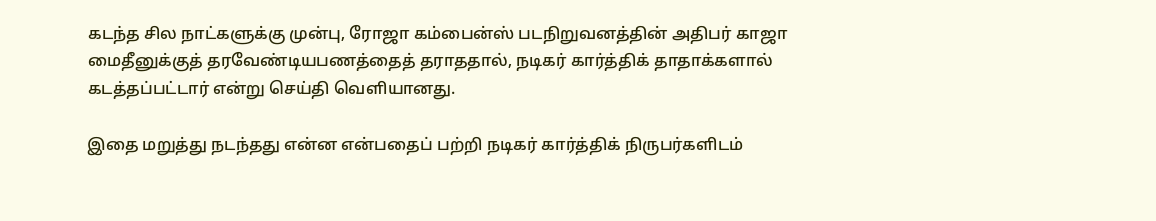கடந்த சில நாட்களுக்கு முன்பு, ரோஜா கம்பைன்ஸ் படநிறுவனத்தின் அதிபர் காஜா மைதீனுக்குத் தரவேண்டியபணத்தைத் தராததால், நடிகர் கார்த்திக் தாதாக்களால் கடத்தப்பட்டார் என்று செய்தி வெளியானது.

இதை மறுத்து நடந்தது என்ன என்பதைப் பற்றி நடிகர் கார்த்திக் நிருபர்களிடம்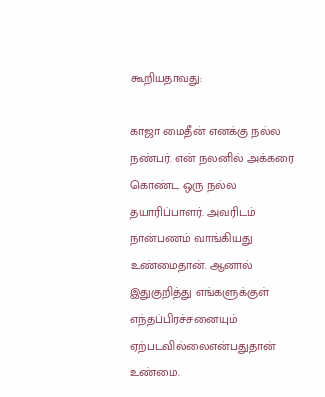கூறியதாவது:

காஜா மைதீன் எனக்கு நல்ல நண்பர். என் நலனில் அக்கரை கொண்ட ஒரு நல்ல தயாரிப்பாளர். அவரிடம் நான்பணம் வாங்கியது உண்மைதான். ஆனால் இதுகுறித்து எங்களுக்குள் எந்தப்பிரச்சனையும் ஏற்படவில்லைஎன்பதுதான் உண்மை.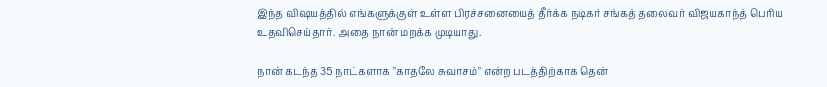இந்த விஷயத்தில் எங்களுக்குள் உள்ள பிரச்சனையைத் தீர்க்க நடிகர் சங்கத் தலைவர் விஜயகாந்த் பெரிய உதவிசெய்தார். அதை நான் மறக்க முடியாது.

நான் கடந்த 35 நாட்களாக "காதலே சுவாசம்" என்ற படத்திற்காக தென்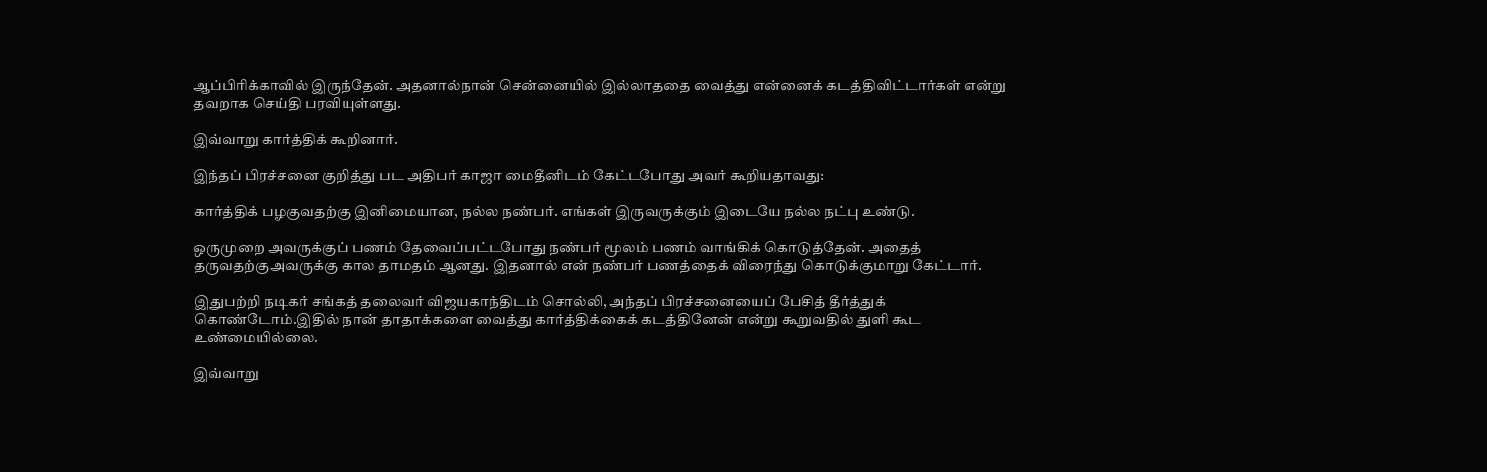ஆப்பிரிக்காவில் இருந்தேன். அதனால்நான் சென்னையில் இல்லாததை வைத்து என்னைக் கடத்திவிட்டார்கள் என்று தவறாக செய்தி பரவியுள்ளது.

இவ்வாறு கார்த்திக் கூறினார்.

இந்தப் பிரச்சனை குறித்து பட அதிபர் காஜா மைதீனிடம் கேட்டபோது அவர் கூறியதாவது:

கார்த்திக் பழகுவதற்கு இனிமையான, நல்ல நண்பர். எங்கள் இருவருக்கும் இடையே நல்ல நட்பு உண்டு.

ஒருமுறை அவருக்குப் பணம் தேவைப்பட்டபோது நண்பர் மூலம் பணம் வாங்கிக் கொடுத்தேன். அதைத் தருவதற்குஅவருக்கு கால தாமதம் ஆனது. இதனால் என் நண்பர் பணத்தைக் விரைந்து கொடுக்குமாறு கேட்டார்.

இதுபற்றி நடிகர் சங்கத் தலைவர் விஜயகாந்திடம் சொல்லி, அந்தப் பிரச்சனையைப் பேசித் தீர்த்துக் கொண்டோம்.இதில் நான் தாதாக்களை வைத்து கார்த்திக்கைக் கடத்தினேன் என்று கூறுவதில் துளி கூட உண்மையில்லை.

இவ்வாறு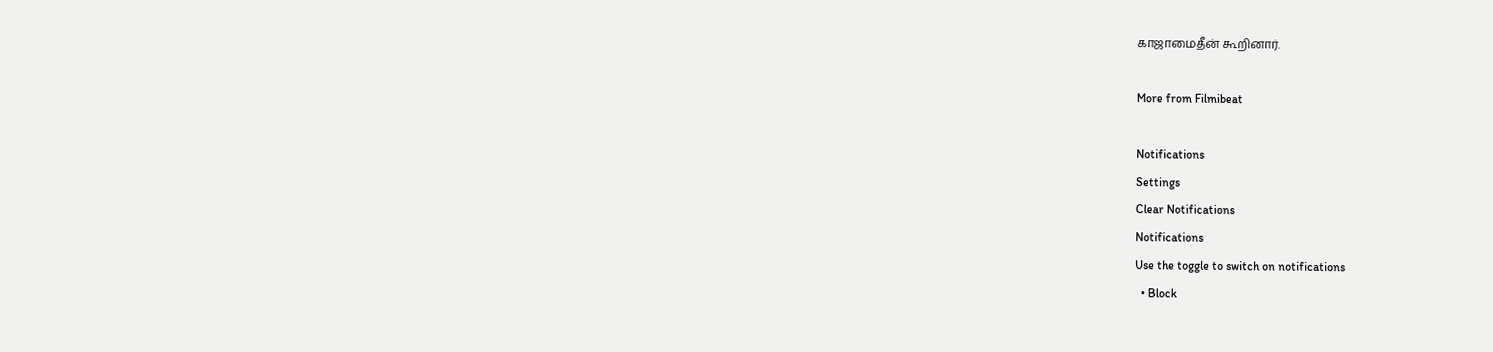காஜாமைதீன் கூறினார்.

More from Filmibeat

Notifications
Settings
Clear Notifications
Notifications
Use the toggle to switch on notifications
  • Block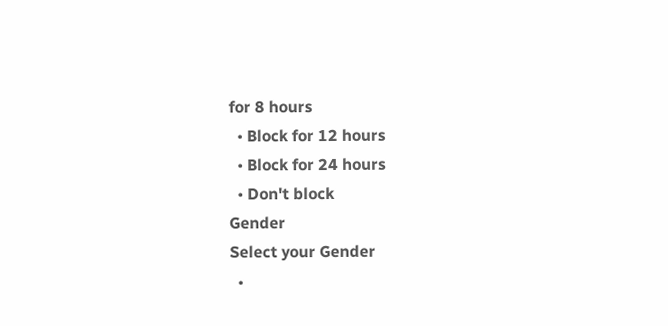for 8 hours
  • Block for 12 hours
  • Block for 24 hours
  • Don't block
Gender
Select your Gender
  •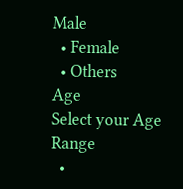Male
  • Female
  • Others
Age
Select your Age Range
  •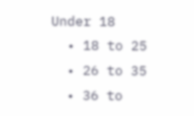Under 18
  • 18 to 25
  • 26 to 35
  • 36 to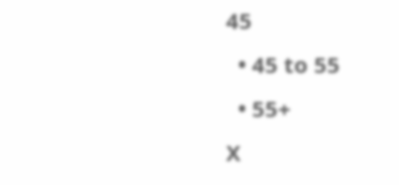45
  • 45 to 55
  • 55+
X